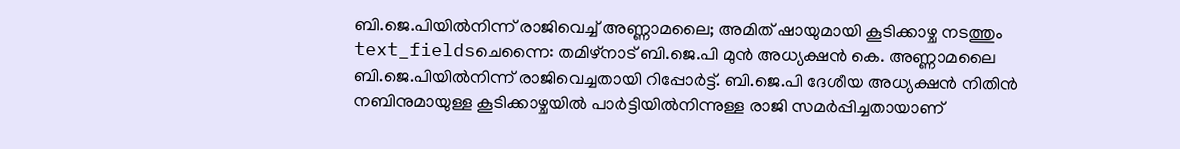ബി.ജെ.പിയിൽനിന്ന് രാജിവെച്ച് അണ്ണാമലൈ; അമിത് ഷായുമായി കൂടിക്കാഴ്ച നടത്തും
text_fieldsചെന്നൈ: തമിഴ്നാട് ബി.ജെ.പി മുൻ അധ്യക്ഷൻ കെ. അണ്ണാമലൈ ബി.ജെ.പിയിൽനിന്ന് രാജിവെച്ചതായി റിപ്പോർട്ട്. ബി.ജെ.പി ദേശീയ അധ്യക്ഷൻ നിതിൻ നബിനുമായുള്ള കൂടിക്കാഴ്ചയിൽ പാർട്ടിയിൽനിന്നുള്ള രാജി സമർപ്പിച്ചതായാണ്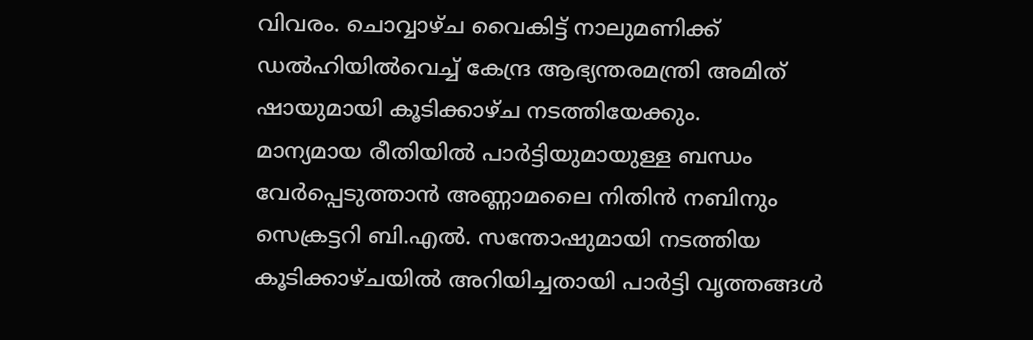വിവരം. ചൊവ്വാഴ്ച വൈകിട്ട് നാലുമണിക്ക് ഡൽഹിയിൽവെച്ച് കേന്ദ്ര ആഭ്യന്തരമന്ത്രി അമിത് ഷായുമായി കൂടിക്കാഴ്ച നടത്തിയേക്കും.
മാന്യമായ രീതിയിൽ പാർട്ടിയുമായുള്ള ബന്ധം വേർപ്പെടുത്താൻ അണ്ണാമലൈ നിതിൻ നബിനും സെക്രട്ടറി ബി.എൽ. സന്തോഷുമായി നടത്തിയ കൂടിക്കാഴ്ചയിൽ അറിയിച്ചതായി പാർട്ടി വൃത്തങ്ങൾ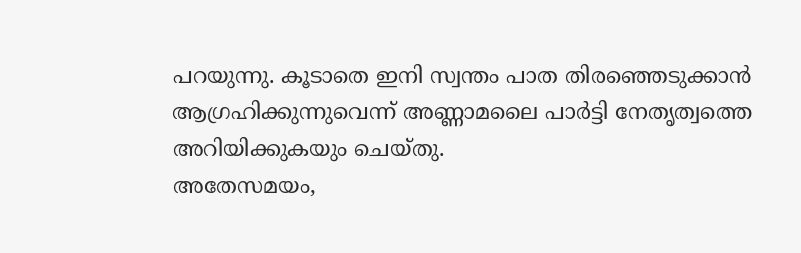പറയുന്നു. കൂടാതെ ഇനി സ്വന്തം പാത തിരഞ്ഞെടുക്കാൻ ആഗ്രഹിക്കുന്നുവെന്ന് അണ്ണാമലൈ പാർട്ടി നേതൃത്വത്തെ അറിയിക്കുകയും ചെയ്തു.
അതേസമയം,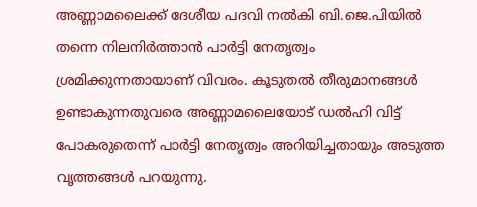അണ്ണാമലൈക്ക് ദേശീയ പദവി നൽകി ബി.ജെ.പിയിൽ തന്നെ നിലനിർത്താൻ പാർട്ടി നേതൃത്വം ശ്രമിക്കുന്നതായാണ് വിവരം. കൂടുതൽ തീരുമാനങ്ങൾ ഉണ്ടാകുന്നതുവരെ അണ്ണാമലൈയോട് ഡൽഹി വിട്ട് പോകരുതെന്ന് പാർട്ടി നേതൃത്വം അറിയിച്ചതായും അടുത്ത വൃത്തങ്ങൾ പറയുന്നു.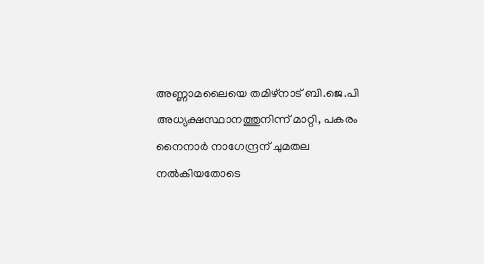അണ്ണാമലൈയെ തമിഴ്നാട് ബി.ജെ.പി അധ്യക്ഷസ്ഥാനത്തുനിന്ന് മാറ്റി, പകരം നൈനാർ നാഗേന്ദ്രന് ചുമതല നൽകിയതോടെ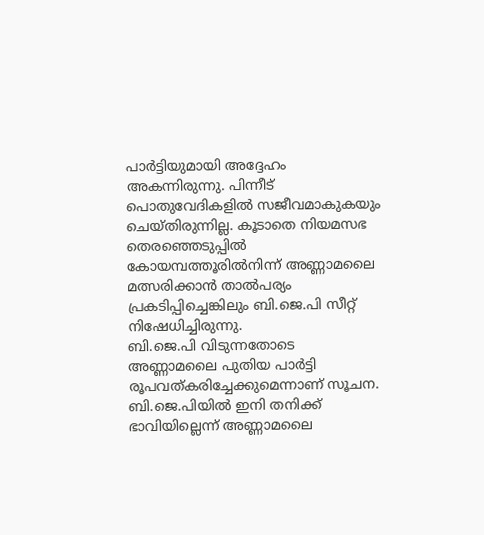പാർട്ടിയുമായി അദ്ദേഹം അകന്നിരുന്നു. പിന്നീട് പൊതുവേദികളിൽ സജീവമാകുകയും ചെയ്തിരുന്നില്ല. കൂടാതെ നിയമസഭ തെരഞ്ഞെടുപ്പിൽ കോയമ്പത്തൂരിൽനിന്ന് അണ്ണാമലൈ മത്സരിക്കാൻ താൽപര്യം പ്രകടിപ്പിച്ചെങ്കിലും ബി.ജെ.പി സീറ്റ് നിഷേധിച്ചിരുന്നു.
ബി.ജെ.പി വിടുന്നതോടെ അണ്ണാമലൈ പുതിയ പാർട്ടി രൂപവത്കരിച്ചേക്കുമെന്നാണ് സൂചന. ബി.ജെ.പിയിൽ ഇനി തനിക്ക് ഭാവിയില്ലെന്ന് അണ്ണാമലൈ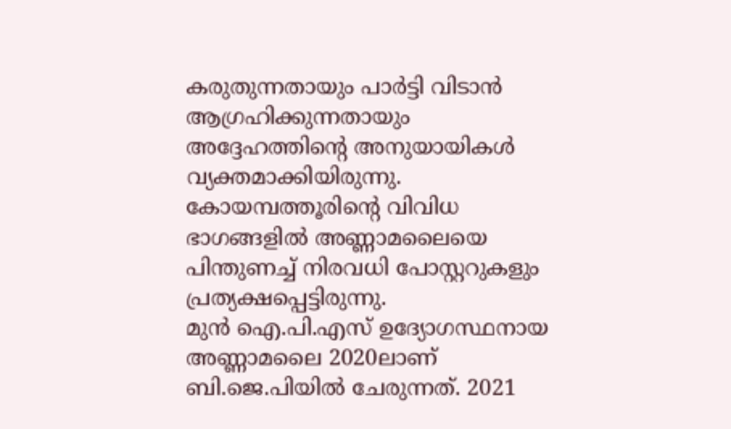കരുതുന്നതായും പാർട്ടി വിടാൻ ആഗ്രഹിക്കുന്നതായും അദ്ദേഹത്തിന്റെ അനുയായികൾ വ്യക്തമാക്കിയിരുന്നു. കോയമ്പത്തൂരിന്റെ വിവിധ ഭാഗങ്ങളിൽ അണ്ണാമലൈയെ പിന്തുണച്ച് നിരവധി പോസ്റ്ററുകളും പ്രത്യക്ഷപ്പെട്ടിരുന്നു.
മുൻ ഐ.പി.എസ് ഉദ്യോഗസ്ഥനായ അണ്ണാമലൈ 2020ലാണ് ബി.ജെ.പിയിൽ ചേരുന്നത്. 2021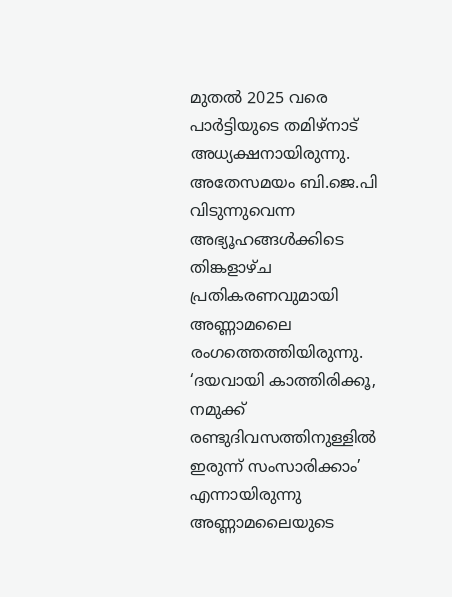മുതൽ 2025 വരെ പാർട്ടിയുടെ തമിഴ്നാട് അധ്യക്ഷനായിരുന്നു. അതേസമയം ബി.ജെ.പി വിടുന്നുവെന്ന അഭ്യൂഹങ്ങൾക്കിടെ തിങ്കളാഴ്ച പ്രതികരണവുമായി അണ്ണാമലൈ രംഗത്തെത്തിയിരുന്നു. ‘ദയവായി കാത്തിരിക്കൂ, നമുക്ക് രണ്ടുദിവസത്തിനുള്ളിൽ ഇരുന്ന് സംസാരിക്കാം’ എന്നായിരുന്നു അണ്ണാമലൈയുടെ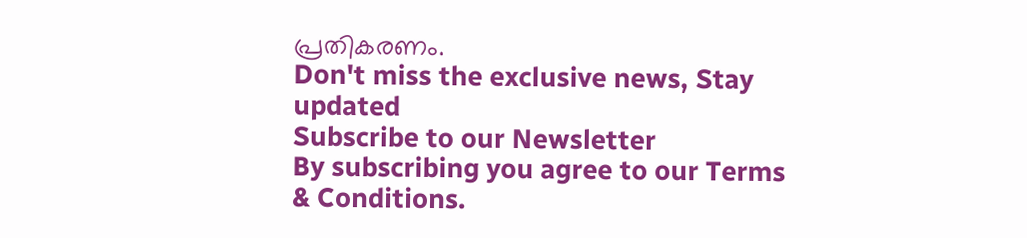പ്രതികരണം.
Don't miss the exclusive news, Stay updated
Subscribe to our Newsletter
By subscribing you agree to our Terms & Conditions.